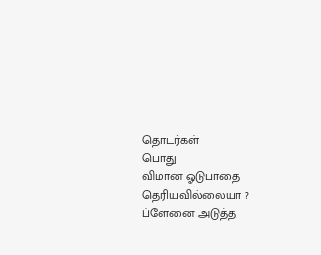தொடர்கள்
பொது
விமான ஓடுபாதை தெரியவில்லையா ? ப்ளேனை அடுத்த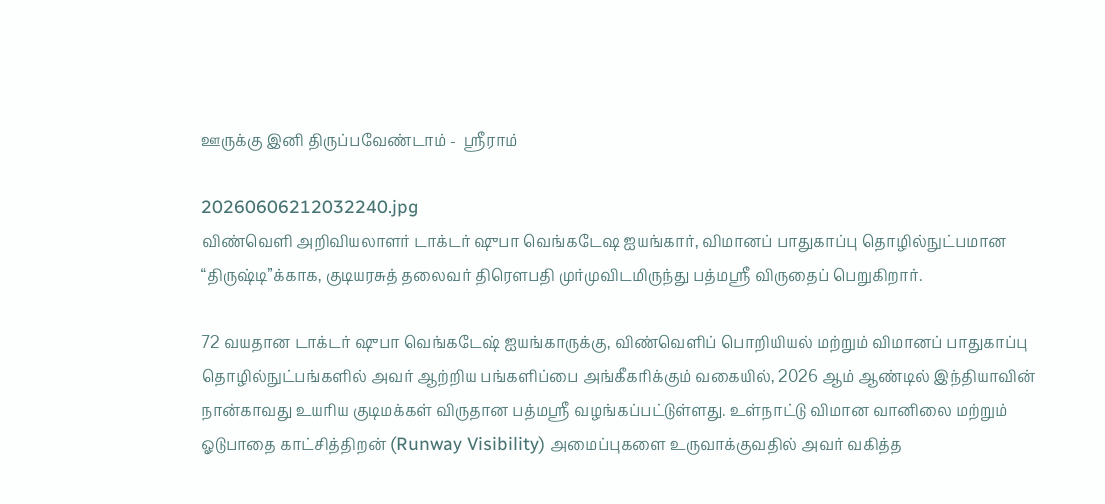ஊருக்கு இனி திருப்பவேண்டாம் -  ஸ்ரீராம்

20260606212032240.jpg
விண்வெளி அறிவியலாளர் டாக்டர் ஷுபா வெங்கடேஷ ஐயங்கார், விமானப் பாதுகாப்பு தொழில்நுட்பமான “திருஷ்டி”க்காக, குடியரசுத் தலைவர் திரௌபதி முர்முவிடமிருந்து பத்மஸ்ரீ விருதைப் பெறுகிறார்.

72 வயதான டாக்டர் ஷுபா வெங்கடேஷ் ஐயங்காருக்கு, விண்வெளிப் பொறியியல் மற்றும் விமானப் பாதுகாப்பு தொழில்நுட்பங்களில் அவர் ஆற்றிய பங்களிப்பை அங்கீகரிக்கும் வகையில், 2026 ஆம் ஆண்டில் இந்தியாவின் நான்காவது உயரிய குடிமக்கள் விருதான பத்மஸ்ரீ வழங்கப்பட்டுள்ளது. உள்நாட்டு விமான வானிலை மற்றும் ஓடுபாதை காட்சித்திறன் (Runway Visibility) அமைப்புகளை உருவாக்குவதில் அவர் வகித்த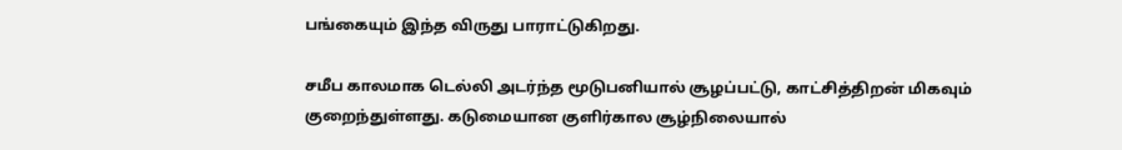பங்கையும் இந்த விருது பாராட்டுகிறது.

சமீப காலமாக டெல்லி அடர்ந்த மூடுபனியால் சூழப்பட்டு, காட்சித்திறன் மிகவும் குறைந்துள்ளது. கடுமையான குளிர்கால சூழ்நிலையால்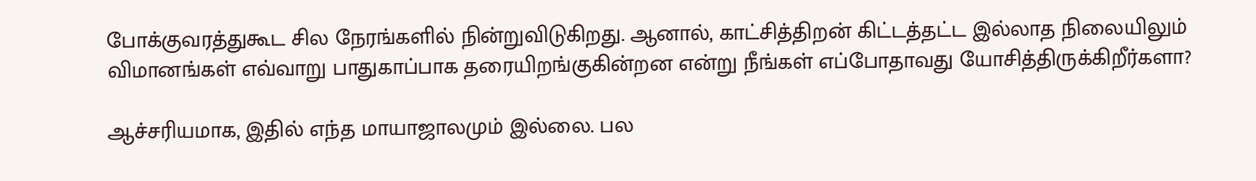போக்குவரத்துகூட சில நேரங்களில் நின்றுவிடுகிறது. ஆனால், காட்சித்திறன் கிட்டத்தட்ட இல்லாத நிலையிலும் விமானங்கள் எவ்வாறு பாதுகாப்பாக தரையிறங்குகின்றன என்று நீங்கள் எப்போதாவது யோசித்திருக்கிறீர்களா?

ஆச்சரியமாக, இதில் எந்த மாயாஜாலமும் இல்லை. பல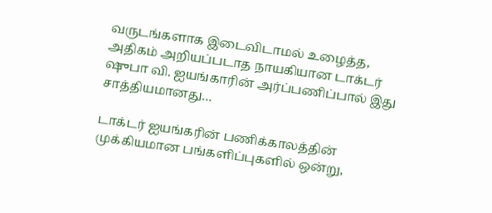வருடங்களாக இடைவிடாமல் உழைத்த, அதிகம் அறியப்படாத நாயகியான டாக்டர் ஷுபா வி. ஐயங்காரின் அர்ப்பணிப்பால் இது சாத்தியமானது…

டாக்டர் ஐயங்கரின் பணிக்காலத்தின் முக்கியமான பங்களிப்புகளில் ஒன்று,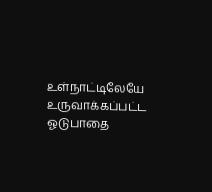உள்நாட்டிலேயே உருவாக்கப்பட்ட ஓடுபாதை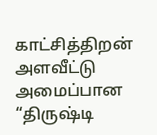காட்சித்திறன் அளவீட்டு அமைப்பான “திருஷ்டி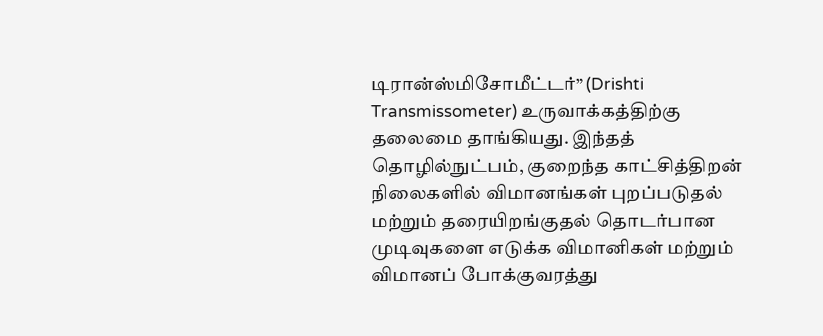டிரான்ஸ்மிசோமீட்டர்” (Drishti Transmissometer) உருவாக்கத்திற்கு தலைமை தாங்கியது. இந்தத் தொழில்நுட்பம், குறைந்த காட்சித்திறன் நிலைகளில் விமானங்கள் புறப்படுதல் மற்றும் தரையிறங்குதல் தொடர்பான முடிவுகளை எடுக்க விமானிகள் மற்றும் விமானப் போக்குவரத்து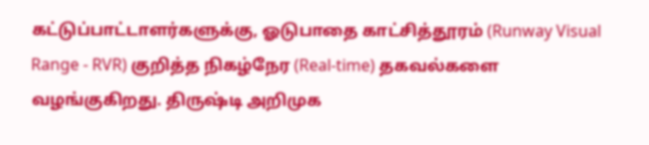கட்டுப்பாட்டாளர்களுக்கு, ஓடுபாதை காட்சித்தூரம் (Runway Visual Range - RVR) குறித்த நிகழ்நேர (Real-time) தகவல்களை வழங்குகிறது. திருஷ்டி அறிமுக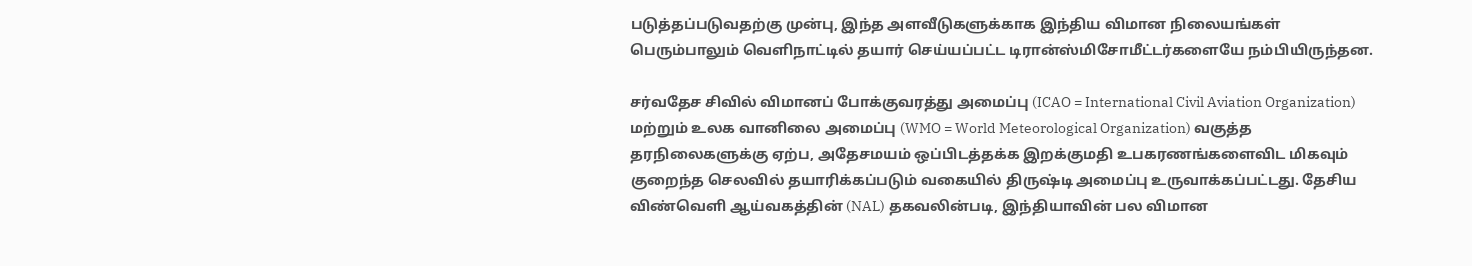படுத்தப்படுவதற்கு முன்பு, இந்த அளவீடுகளுக்காக இந்திய விமான நிலையங்கள் பெரும்பாலும் வெளிநாட்டில் தயார் செய்யப்பட்ட டிரான்ஸ்மிசோமீட்டர்களையே நம்பியிருந்தன.

சர்வதேச சிவில் விமானப் போக்குவரத்து அமைப்பு (ICAO = International Civil Aviation Organization) மற்றும் உலக வானிலை அமைப்பு (WMO = World Meteorological Organization) வகுத்த தரநிலைகளுக்கு ஏற்ப, அதேசமயம் ஒப்பிடத்தக்க இறக்குமதி உபகரணங்களைவிட மிகவும் குறைந்த செலவில் தயாரிக்கப்படும் வகையில் திருஷ்டி அமைப்பு உருவாக்கப்பட்டது. தேசிய விண்வெளி ஆய்வகத்தின் (NAL) தகவலின்படி, இந்தியாவின் பல விமான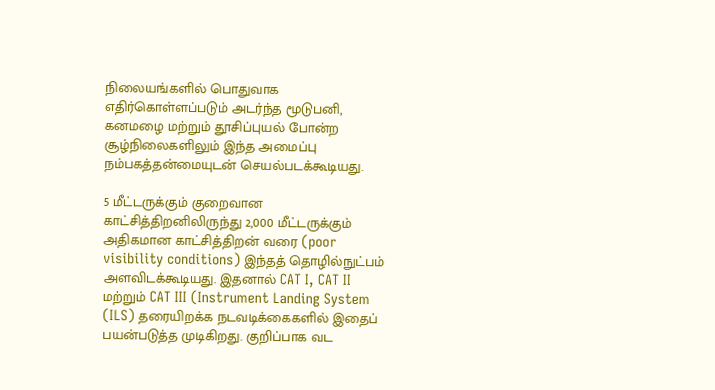நிலையங்களில் பொதுவாக எதிர்கொள்ளப்படும் அடர்ந்த மூடுபனி, கனமழை மற்றும் தூசிப்புயல் போன்ற சூழ்நிலைகளிலும் இந்த அமைப்பு நம்பகத்தன்மையுடன் செயல்படக்கூடியது.

5 மீட்டருக்கும் குறைவான காட்சித்திறனிலிருந்து 2,000 மீட்டருக்கும் அதிகமான காட்சித்திறன் வரை (poor visibility conditions) இந்தத் தொழில்நுட்பம் அளவிடக்கூடியது. இதனால் CAT I, CAT II மற்றும் CAT III (Instrument Landing System (ILS) தரையிறக்க நடவடிக்கைகளில் இதைப் பயன்படுத்த முடிகிறது. குறிப்பாக வட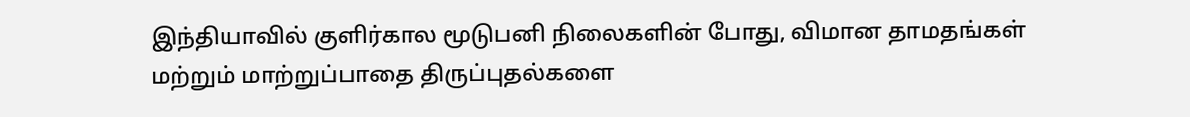இந்தியாவில் குளிர்கால மூடுபனி நிலைகளின் போது, விமான தாமதங்கள் மற்றும் மாற்றுப்பாதை திருப்புதல்களை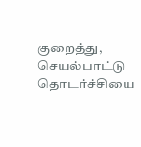குறைத்து, செயல்பாட்டு தொடர்ச்சியை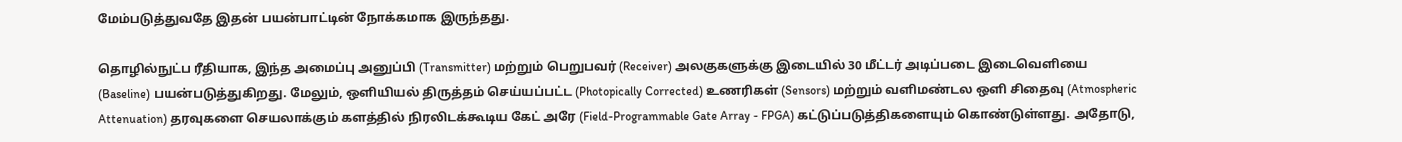மேம்படுத்துவதே இதன் பயன்பாட்டின் நோக்கமாக இருந்தது.

தொழில்நுட்ப ரீதியாக, இந்த அமைப்பு அனுப்பி (Transmitter) மற்றும் பெறுபவர் (Receiver) அலகுகளுக்கு இடையில் 30 மீட்டர் அடிப்படை இடைவெளியை (Baseline) பயன்படுத்துகிறது. மேலும், ஒளியியல் திருத்தம் செய்யப்பட்ட (Photopically Corrected) உணரிகள் (Sensors) மற்றும் வளிமண்டல ஒளி சிதைவு (Atmospheric Attenuation) தரவுகளை செயலாக்கும் களத்தில் நிரலிடக்கூடிய கேட் அரே (Field-Programmable Gate Array - FPGA) கட்டுப்படுத்திகளையும் கொண்டுள்ளது. அதோடு,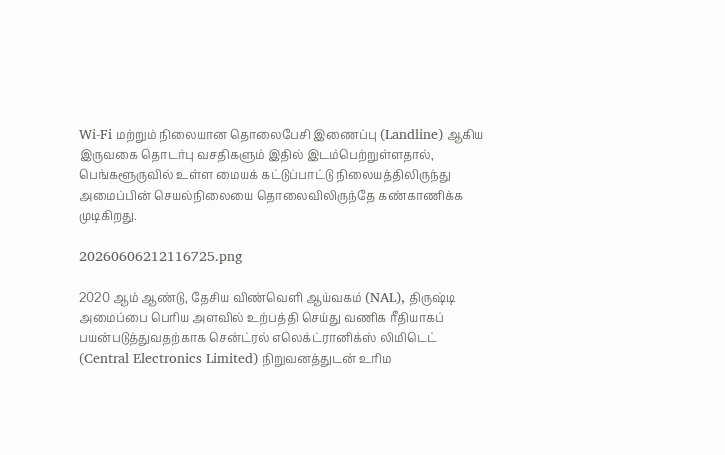Wi-Fi மற்றும் நிலையான தொலைபேசி இணைப்பு (Landline) ஆகிய இருவகை தொடர்பு வசதிகளும் இதில் இடம்பெற்றுள்ளதால், பெங்களூருவில் உள்ள மையக் கட்டுப்பாட்டு நிலையத்திலிருந்து அமைப்பின் செயல்நிலையை தொலைவிலிருந்தே கண்காணிக்க முடிகிறது.

20260606212116725.png

2020 ஆம் ஆண்டு, தேசிய விண்வெளி ஆய்வகம் (NAL), திருஷ்டி அமைப்பை பெரிய அளவில் உற்பத்தி செய்து வணிக ரீதியாகப் பயன்படுத்துவதற்காக சென்ட்ரல் எலெக்ட்ரானிக்ஸ் லிமிடெட் (Central Electronics Limited) நிறுவனத்துடன் உரிம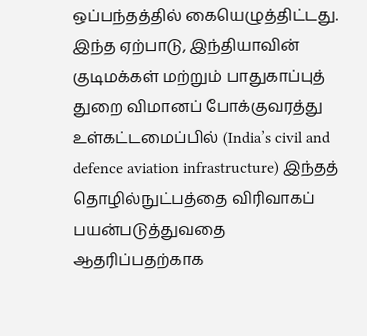ஒப்பந்தத்தில் கையெழுத்திட்டது. இந்த ஏற்பாடு, இந்தியாவின் குடிமக்கள் மற்றும் பாதுகாப்புத் துறை விமானப் போக்குவரத்து உள்கட்டமைப்பில் (India’s civil and defence aviation infrastructure) இந்தத் தொழில்நுட்பத்தை விரிவாகப் பயன்படுத்துவதை ஆதரிப்பதற்காக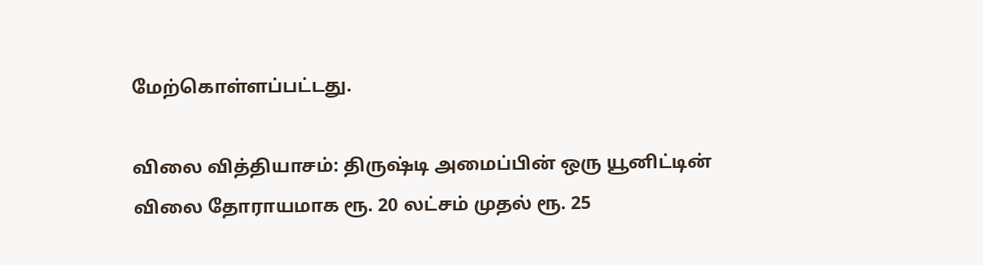மேற்கொள்ளப்பட்டது.

விலை வித்தியாசம்: திருஷ்டி அமைப்பின் ஒரு யூனிட்டின் விலை தோராயமாக ரூ. 20 லட்சம் முதல் ரூ. 25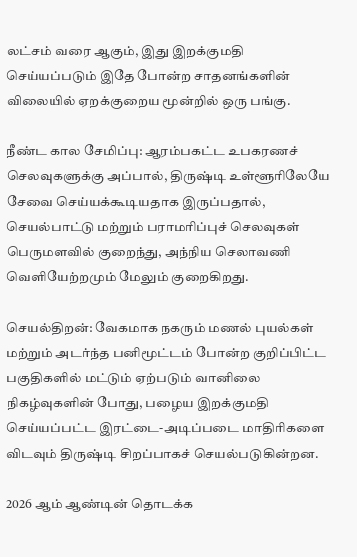லட்சம் வரை ஆகும், இது இறக்குமதி செய்யப்படும் இதே போன்ற சாதனங்களின் விலையில் ஏறக்குறைய மூன்றில் ஒரு பங்கு.

நீண்ட கால சேமிப்பு: ஆரம்பகட்ட உபகரணச் செலவுகளுக்கு அப்பால், திருஷ்டி உள்ளூரிலேயே சேவை செய்யக்கூடியதாக இருப்பதால், செயல்பாட்டு மற்றும் பராமரிப்புச் செலவுகள் பெருமளவில் குறைந்து, அந்நிய செலாவணி வெளியேற்றமும் மேலும் குறைகிறது.

செயல்திறன்: வேகமாக நகரும் மணல் புயல்கள் மற்றும் அடர்ந்த பனிமூட்டம் போன்ற குறிப்பிட்ட பகுதிகளில் மட்டும் ஏற்படும் வானிலை நிகழ்வுகளின் போது, பழைய இறக்குமதி செய்யப்பட்ட இரட்டை-அடிப்படை மாதிரிகளை விடவும் திருஷ்டி சிறப்பாகச் செயல்படுகின்றன‌.

2026 ஆம் ஆண்டின் தொடக்க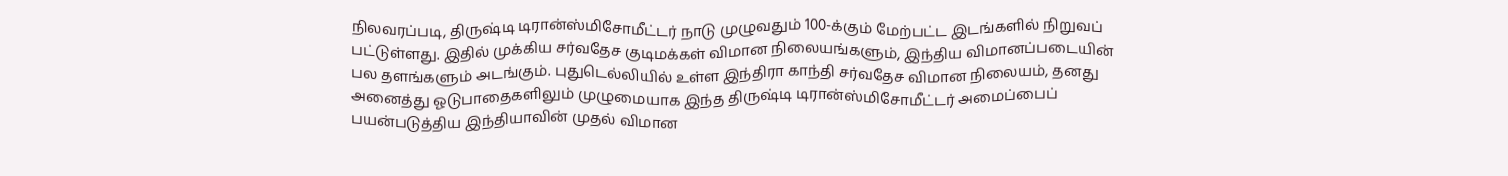நிலவரப்படி, திருஷ்டி டிரான்ஸ்மிசோமீட்டர் நாடு முழுவதும் 100-க்கும் மேற்பட்ட இடங்களில் நிறுவப் பட்டுள்ளது. இதில் முக்கிய சர்வதேச குடிமக்கள் விமான நிலையங்களும், இந்திய விமானப்படையின் பல தளங்களும் அடங்கும். புதுடெல்லியில் உள்ள இந்திரா காந்தி சர்வதேச விமான நிலையம், தனது அனைத்து ஓடுபாதைகளிலும் முழுமையாக இந்த திருஷ்டி டிரான்ஸ்மிசோமீட்டர் அமைப்பைப் பயன்படுத்திய இந்தியாவின் முதல் விமான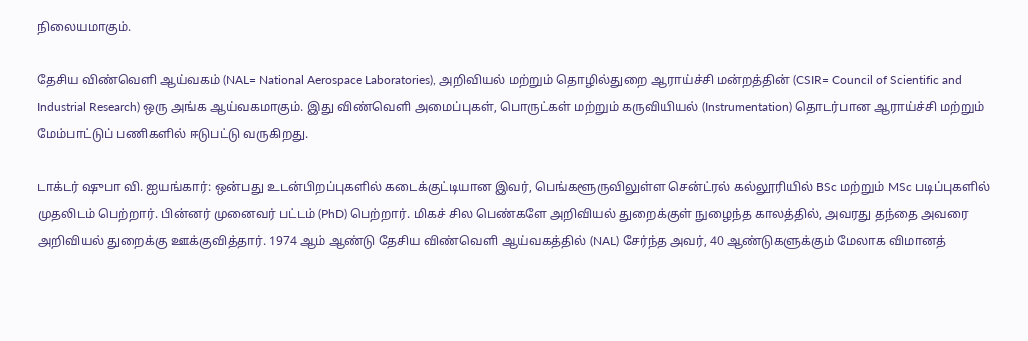நிலையமாகும்.

தேசிய விண்வெளி ஆய்வகம் (NAL= National Aerospace Laboratories), அறிவியல் மற்றும் தொழில்துறை ஆராய்ச்சி மன்றத்தின் (CSIR= Council of Scientific and Industrial Research) ஒரு அங்க ஆய்வகமாகும். இது விண்வெளி அமைப்புகள், பொருட்கள் மற்றும் கருவியியல் (Instrumentation) தொடர்பான ஆராய்ச்சி மற்றும் மேம்பாட்டுப் பணிகளில் ஈடுபட்டு வருகிறது.

டாக்டர் ஷுபா வி. ஐயங்கார்: ஒன்பது உடன்பிறப்புகளில் கடைக்குட்டியான இவர், பெங்களூருவிலுள்ள சென்ட்ரல் கல்லூரியில் BSc மற்றும் MSc படிப்புகளில் முதலிடம் பெற்றார். பின்னர் முனைவர் பட்டம் (PhD) பெற்றார். மிகச் சில பெண்களே அறிவியல் துறைக்குள் நுழைந்த காலத்தில், அவரது தந்தை அவரை அறிவியல் துறைக்கு ஊக்குவித்தார். 1974 ஆம் ஆண்டு தேசிய விண்வெளி ஆய்வகத்தில் (NAL) சேர்ந்த அவர், 40 ஆண்டுகளுக்கும் மேலாக விமானத்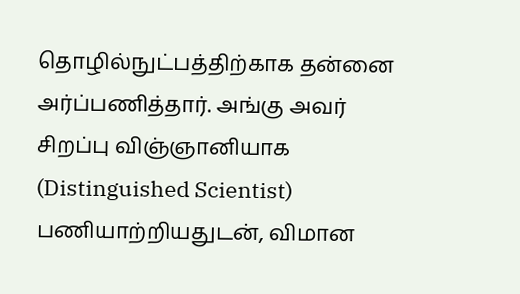தொழில்நுட்பத்திற்காக தன்னை அர்ப்பணித்தார். அங்கு அவர் சிறப்பு விஞ்ஞானியாக (Distinguished Scientist) பணியாற்றியதுடன், விமான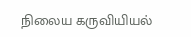நிலைய கருவியியல்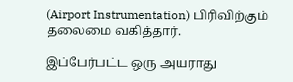(Airport Instrumentation) பிரிவிற்கும் தலைமை வகித்தார்.

இப்பேர்பட்ட ஒரு அயராது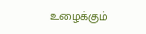உழைக்கும்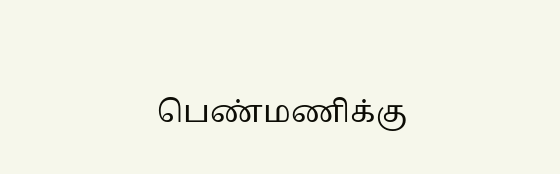பெண்மணிக்கு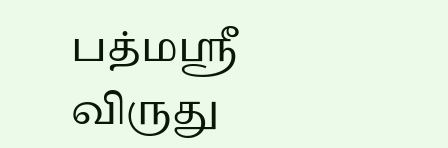பத்மஸ்ரீ விருது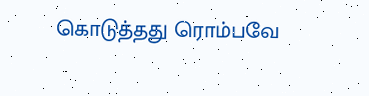கொடுத்தது ரொம்பவே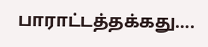பாராட்டத்தக்கது….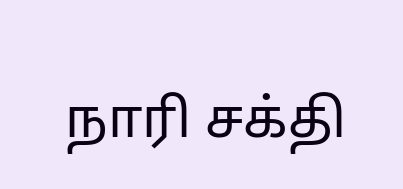நாரி சக்தி